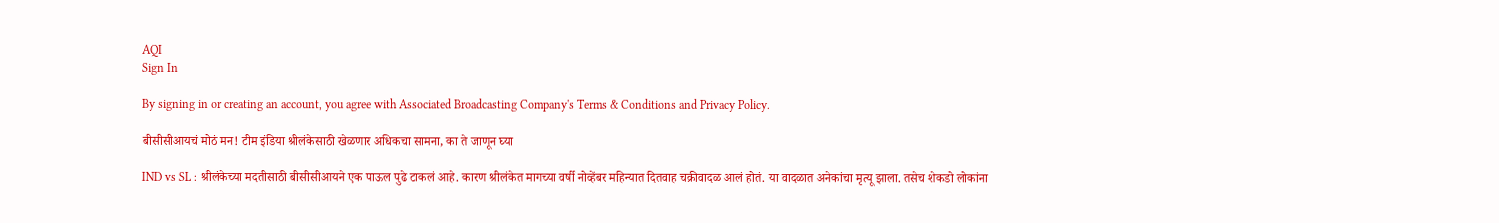AQI
Sign In

By signing in or creating an account, you agree with Associated Broadcasting Company's Terms & Conditions and Privacy Policy.

बीसीसीआयचं मोठं मन! टीम इंडिया श्रीलंकेसाठी खेळणार अधिकचा सामना, का ते जाणून घ्या

IND vs SL : श्रीलंकेच्या मदतीसाठी बीसीसीआयने एक पाऊल पुढे टाकलं आहे. कारण श्रीलंकेत मागच्या वर्षी नोव्हेंबर महिन्यात दितवाह चक्रीवादळ आलं होतं. या वादळात अनेकांचा मृत्यू झाला. तसेच शेकडो लोकांना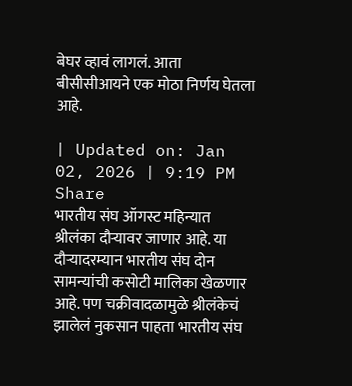बेघर व्हावं लागलं. आता बीसीसीआयने एक मोठा निर्णय घेतला आहे.

| Updated on: Jan 02, 2026 | 9:19 PM
Share
भारतीय संघ ऑगस्ट महिन्यात श्रीलंका दौऱ्यावर जाणार आहे. या दौऱ्यादरम्यान भारतीय संघ दोन सामन्यांची कसोटी मालिका खेळणार आहे. पण चक्रीवादळामुळे श्रीलंकेचं झालेलं नुकसान पाहता भारतीय संघ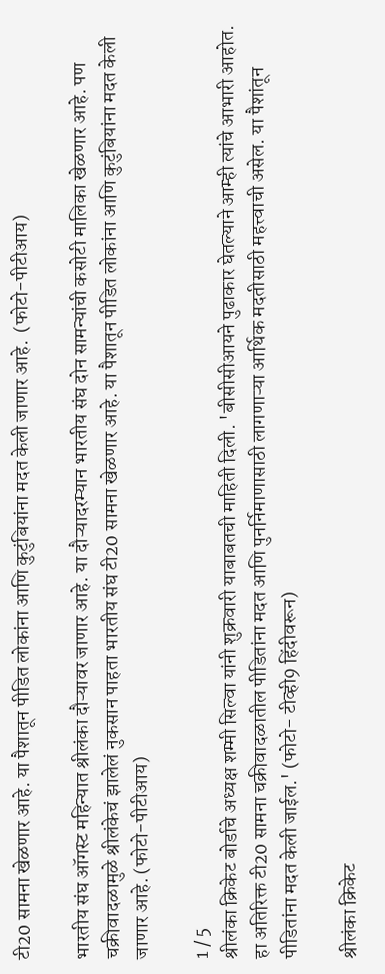टी20 सामना खेळणार आहे. या पैशातून पीडित लोकांना आणि कुटुंबियांना मदत केली जाणार आहे.  (फोटो-पीटीआय)

भारतीय संघ ऑगस्ट महिन्यात श्रीलंका दौऱ्यावर जाणार आहे. या दौऱ्यादरम्यान भारतीय संघ दोन सामन्यांची कसोटी मालिका खेळणार आहे. पण चक्रीवादळामुळे श्रीलंकेचं झालेलं नुकसान पाहता भारतीय संघ टी20 सामना खेळणार आहे. या पैशातून पीडित लोकांना आणि कुटुंबियांना मदत केली जाणार आहे. (फोटो-पीटीआय)

1 / 5
श्रीलंका क्रिकेट बोर्डाचे अध्यक्ष शम्मी सिल्वा यांनी शुक्रवारी याबाबतची माहिती दिली. 'बीसीसीआयने पुढाकार घेतल्याने आम्ही त्यांचे आभारी आहोत. हा अतिरिक्त टी20 सामना चक्रीवादळातील पीडितांना मदत आणि पुनर्निमाणासाठी लागणाऱ्या आर्थिक मदतीसाठी महत्त्वाची असेल. या पैशांतून पीडितांना मदत केली जाईल.' (फोटो- टीव्ही9 हिंदीवरून)

श्रीलंका क्रिकेट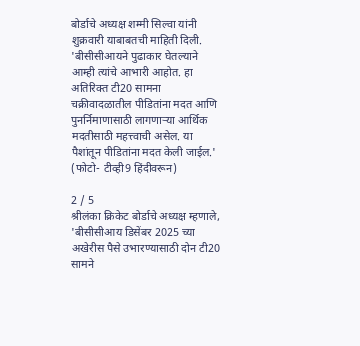बोर्डाचे अध्यक्ष शम्मी सिल्वा यांनी शुक्रवारी याबाबतची माहिती दिली. 'बीसीसीआयने पुढाकार घेतल्याने आम्ही त्यांचे आभारी आहोत. हा अतिरिक्त टी20 सामना चक्रीवादळातील पीडितांना मदत आणि पुनर्निमाणासाठी लागणाऱ्या आर्थिक मदतीसाठी महत्त्वाची असेल. या पैशांतून पीडितांना मदत केली जाईल.' (फोटो- टीव्ही9 हिंदीवरून)

2 / 5
श्रीलंका क्रिकेट बोर्डाचे अध्यक्ष म्हणाले, 'बीसीसीआय डिसेंबर 2025 च्या अखेरीस पैसे उभारण्यासाठी दोन टी20 सामने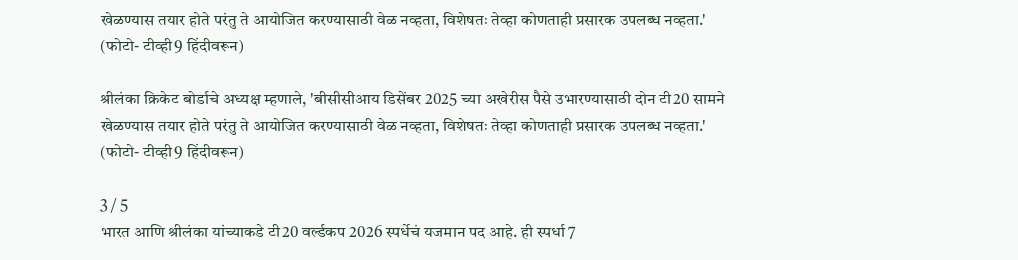खेळण्यास तयार होते परंतु ते आयोजित करण्यासाठी वेळ नव्हता, विशेषतः तेव्हा कोणताही प्रसारक उपलब्ध नव्हता.' (फोटो- टीव्ही9 हिंदीवरून)

श्रीलंका क्रिकेट बोर्डाचे अध्यक्ष म्हणाले, 'बीसीसीआय डिसेंबर 2025 च्या अखेरीस पैसे उभारण्यासाठी दोन टी20 सामने खेळण्यास तयार होते परंतु ते आयोजित करण्यासाठी वेळ नव्हता, विशेषतः तेव्हा कोणताही प्रसारक उपलब्ध नव्हता.' (फोटो- टीव्ही9 हिंदीवरून)

3 / 5
भारत आणि श्रीलंका यांच्याकडे टी20 वर्ल्डकप 2026 स्पर्धेचं यजमान पद आहे. ही स्पर्धा 7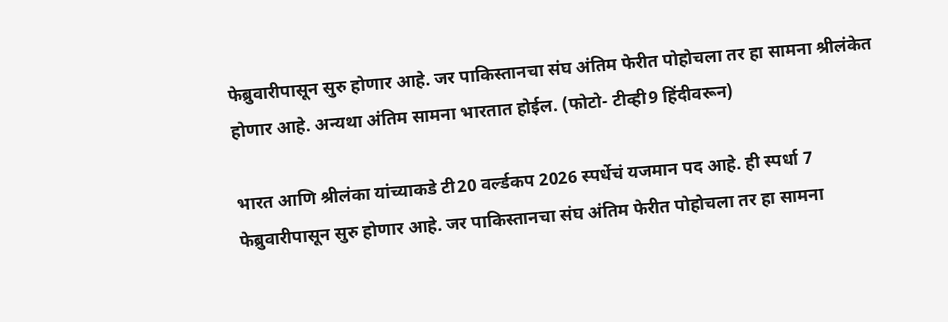फेब्रुवारीपासून सुरु होणार आहे. जर पाकिस्तानचा संघ अंतिम फेरीत पोहोचला तर हा सामना श्रीलंकेत होणार आहे. अन्यथा अंतिम सामना भारतात होईल. (फोटो- टीव्ही9 हिंदीवरून)

भारत आणि श्रीलंका यांच्याकडे टी20 वर्ल्डकप 2026 स्पर्धेचं यजमान पद आहे. ही स्पर्धा 7 फेब्रुवारीपासून सुरु होणार आहे. जर पाकिस्तानचा संघ अंतिम फेरीत पोहोचला तर हा सामना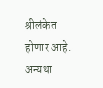श्रीलंकेत होणार आहे. अन्यथा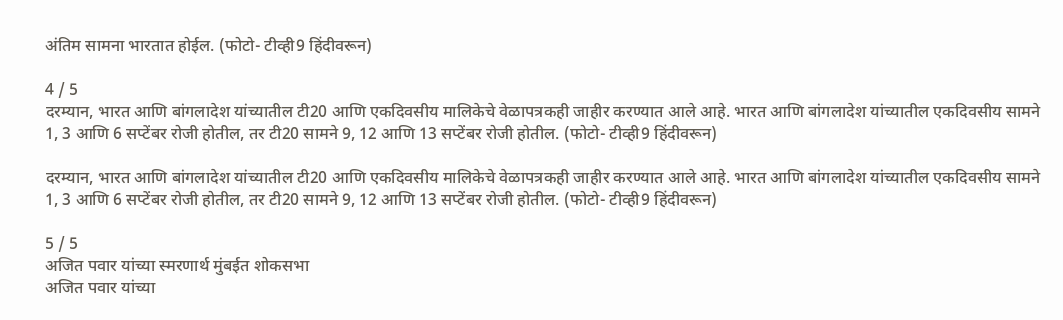अंतिम सामना भारतात होईल. (फोटो- टीव्ही9 हिंदीवरून)

4 / 5
दरम्यान, भारत आणि बांगलादेश यांच्यातील टी20 आणि एकदिवसीय मालिकेचे वेळापत्रकही जाहीर करण्यात आले आहे. भारत आणि बांगलादेश यांच्यातील एकदिवसीय सामने 1, 3 आणि 6 सप्टेंबर रोजी होतील, तर टी20 सामने 9, 12 आणि 13 सप्टेंबर रोजी होतील. (फोटो- टीव्ही9 हिंदीवरून)

दरम्यान, भारत आणि बांगलादेश यांच्यातील टी20 आणि एकदिवसीय मालिकेचे वेळापत्रकही जाहीर करण्यात आले आहे. भारत आणि बांगलादेश यांच्यातील एकदिवसीय सामने 1, 3 आणि 6 सप्टेंबर रोजी होतील, तर टी20 सामने 9, 12 आणि 13 सप्टेंबर रोजी होतील. (फोटो- टीव्ही9 हिंदीवरून)

5 / 5
अजित पवार यांच्या स्मरणार्थ मुंबईत शोकसभा
अजित पवार यांच्या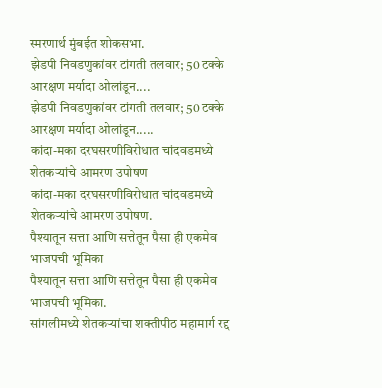स्मरणार्थ मुंबईत शोकसभा.
झेडपी निवडणुकांवर टांगती तलवार; 50 टक्के आरक्षण मर्यादा ओलांडून....
झेडपी निवडणुकांवर टांगती तलवार; 50 टक्के आरक्षण मर्यादा ओलांडून.....
कांदा-मका दरघसरणीविरोधात चांदवडमध्ये शेतकऱ्यांचे आमरण उपोषण
कांदा-मका दरघसरणीविरोधात चांदवडमध्ये शेतकऱ्यांचे आमरण उपोषण.
पैश्यातून सत्ता आणि सत्तेतून पैसा ही एकमेव भाजपची भूमिका
पैश्यातून सत्ता आणि सत्तेतून पैसा ही एकमेव भाजपची भूमिका.
सांगलीमध्ये शेतकऱ्यांचा शक्तीपीठ महामार्ग रद्द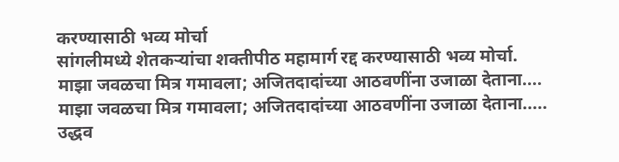करण्यासाठी भव्य मोर्चा
सांगलीमध्ये शेतकऱ्यांचा शक्तीपीठ महामार्ग रद्द करण्यासाठी भव्य मोर्चा.
माझा जवळचा मित्र गमावला; अजितदादांच्या आठवणींना उजाळा देताना....
माझा जवळचा मित्र गमावला; अजितदादांच्या आठवणींना उजाळा देताना.....
उद्धव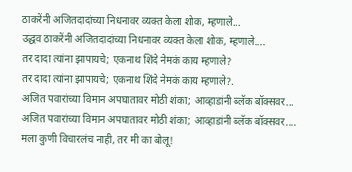ठाकरेंनी अजितदादांच्या निधनावर व्यक्त केला शोक, म्हणाले...
उद्धव ठाकरेंनी अजितदादांच्या निधनावर व्यक्त केला शोक, म्हणाले....
तर दादा त्यांना झापायचे; एकनाथ शिंदे नेमकं काय म्हणाले?
तर दादा त्यांना झापायचे; एकनाथ शिंदे नेमकं काय म्हणाले?.
अजित पवारांच्या विमान अपघातावर मोठी शंका; आव्हाडांनी ब्लॅक बॉक्सवर...
अजित पवारांच्या विमान अपघातावर मोठी शंका; आव्हाडांनी ब्लॅक बॉक्सवर....
मला कुणी विचारलंच नाही, तर मी का बोलू!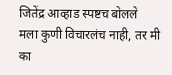जितेंद्र आव्हाड स्पष्टच बोलले
मला कुणी विचारलंच नाही, तर मी का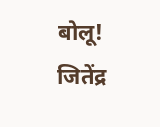बोलू! जितेंद्र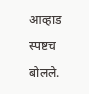आव्हाड स्पष्टच बोलले.